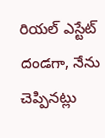రియల్ ఎస్టేట్ దండగా, నేను చెప్పినట్లు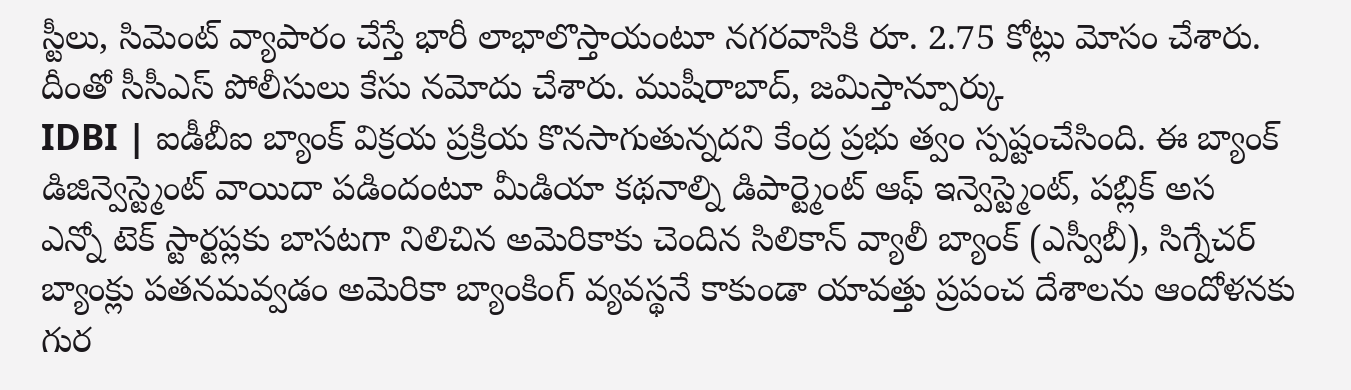స్టీలు, సిమెంట్ వ్యాపారం చేస్తే భారీ లాభాలొస్తాయంటూ నగరవాసికి రూ. 2.75 కోట్లు మోసం చేశారు. దీంతో సీసీఎస్ పోలీసులు కేసు నమోదు చేశారు. ముషీరాబాద్, జమిస్తాన్పూర్కు
IDBI | ఐడీబీఐ బ్యాంక్ విక్రయ ప్రక్రియ కొనసాగుతున్నదని కేంద్ర ప్రభు త్వం స్పష్టంచేసింది. ఈ బ్యాంక్ డిజిన్వెస్ట్మెంట్ వాయిదా పడిందంటూ మీడియా కథనాల్ని డిపార్ట్మెంట్ ఆఫ్ ఇన్వెస్ట్మెంట్, పబ్లిక్ అస
ఎన్నో టెక్ స్టార్టప్లకు బాసటగా నిలిచిన అమెరికాకు చెందిన సిలికాన్ వ్యాలీ బ్యాంక్ (ఎస్వీబీ), సిగ్నేచర్ బ్యాంక్లు పతనమవ్వడం అమెరికా బ్యాంకింగ్ వ్యవస్థనే కాకుండా యావత్తు ప్రపంచ దేశాలను ఆందోళనకు గుర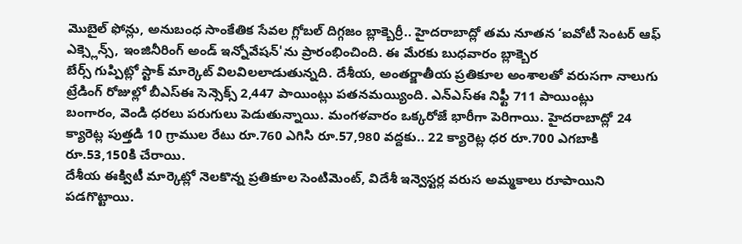మొబైల్ ఫోన్లు, అనుబంధ సాంకేతిక సేవల గ్లోబల్ దిగ్గజం బ్లాక్బెర్రీ.. హైదరాబాద్లో తమ నూతన ‘ఐవోటీ సెంటర్ ఆఫ్ ఎక్స్లెన్స్, ఇంజినీరింగ్ అండ్ ఇన్నోవేషన్'ను ప్రారంభించింది. ఈ మేరకు బుధవారం బ్లాక్బెర
బేర్స్ గుప్పిట్లో స్టాక్ మార్కెట్ విలవిలలాడుతున్నది. దేశీయ, అంతర్జాతీయ ప్రతికూల అంశాలతో వరుసగా నాలుగు ట్రేడింగ్ రోజుల్లో బీఎస్ఈ సెన్సెక్స్ 2,447 పాయింట్లు పతనమయ్యింది. ఎన్ఎస్ఈ నిఫ్టీ 711 పాయింట్లు
బంగారం, వెండి ధరలు పరుగులు పెడుతున్నాయి. మంగళవారం ఒక్కరోజే భారీగా పెరిగాయి. హైదరాబాద్లో 24 క్యారెట్ల పుత్తడి 10 గ్రాముల రేటు రూ.760 ఎగిసి రూ.57,980 వద్దకు.. 22 క్యారెట్ల ధర రూ.700 ఎగబాకి రూ.53,150కి చేరాయి.
దేశీయ ఈక్విటీ మార్కెట్లో నెలకొన్న ప్రతికూల సెంటిమెంట్, విదేశీ ఇన్వెస్టర్ల వరుస అమ్మకాలు రూపాయిని పడగొట్టాయి.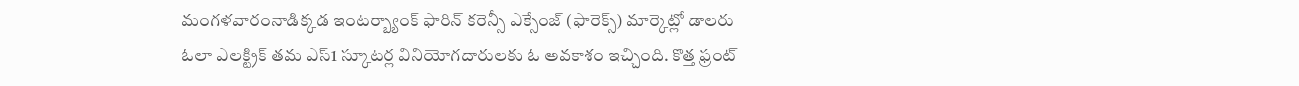మంగళవారంనాడిక్కడ ఇంటర్బ్యాంక్ ఫారిన్ కరెన్సీ ఎక్సేంజ్ (ఫారెక్స్) మార్కెట్లో డాలరు
ఓలా ఎలక్ట్రిక్ తమ ఎస్1 స్కూటర్ల వినియోగదారులకు ఓ అవకాశం ఇచ్చింది. కొత్త ఫ్రంట్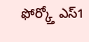ఫోర్క్తో ఎస్1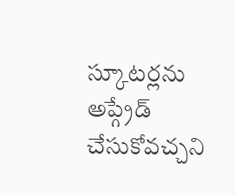స్కూటర్లను అప్గ్రేడ్ చేసుకోవచ్చని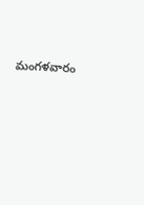మంగళవారం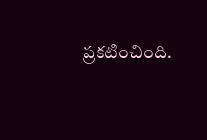ప్రకటించింది.